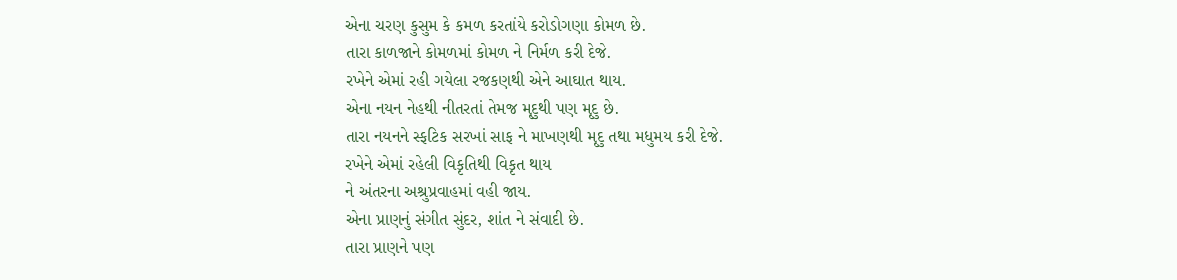એના ચરણ કુસુમ કે કમળ કરતાંયે કરોડોગણા કોમળ છે.
તારા કાળજાને કોમળમાં કોમળ ને નિર્મળ કરી દેજે.
રખેને એમાં રહી ગયેલા રજકણથી એને આઘાત થાય.
એના નયન નેહથી નીતરતાં તેમજ મૃદુથી પણ મૃદુ છે.
તારા નયનને સ્ફટિક સરખાં સાફ ને માખણથી મૃદુ તથા મધુમય કરી દેજે.
રખેને એમાં રહેલી વિકૃતિથી વિકૃત થાય
ને અંતરના અશ્રુપ્રવાહમાં વહી જાય.
એના પ્રાણનું સંગીત સુંદર, શાંત ને સંવાદી છે.
તારા પ્રાણને પણ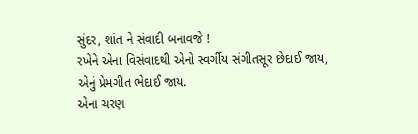સુંદર, શાંત ને સંવાદી બનાવજે !
રખેને એના વિસંવાદથી એનો સ્વર્ગીય સંગીતસૂર છેદાઈ જાય,
એનું પ્રેમગીત ભેદાઈ જાય.
એના ચરણ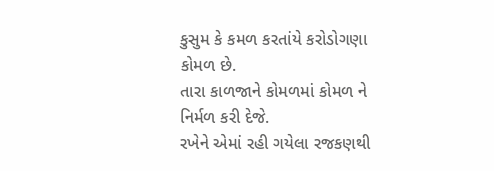કુસુમ કે કમળ કરતાંયે કરોડોગણા કોમળ છે.
તારા કાળજાને કોમળમાં કોમળ ને નિર્મળ કરી દેજે.
રખેને એમાં રહી ગયેલા રજકણથી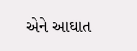એને આઘાત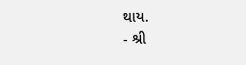થાય.
- શ્રી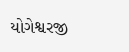યોગેશ્વરજી